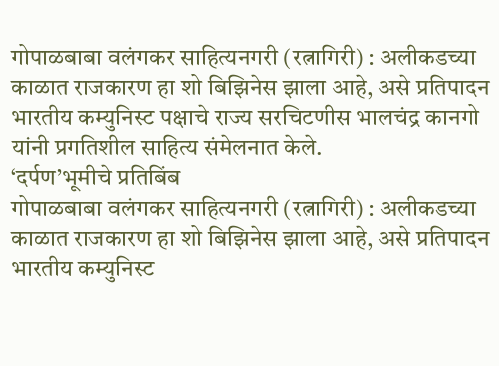गोपाळबाबा वलंगकर साहित्यनगरी (रत्नागिरी) : अलीकडच्या काळात राजकारण हा शो बिझिनेस झाला आहे, असे प्रतिपादन भारतीय कम्युनिस्ट पक्षाचे राज्य सरचिटणीस भालचंद्र कानगो यांनी प्रगतिशील साहित्य संमेलनात केले.
‘दर्पण’भूमीचे प्रतिबिंब
गोपाळबाबा वलंगकर साहित्यनगरी (रत्नागिरी) : अलीकडच्या काळात राजकारण हा शो बिझिनेस झाला आहे, असे प्रतिपादन भारतीय कम्युनिस्ट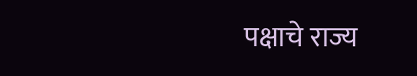पक्षाचे राज्य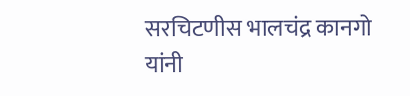सरचिटणीस भालचंद्र कानगो यांनी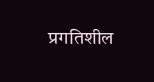प्रगतिशील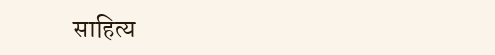साहित्य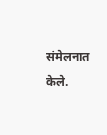संमेलनात केले.